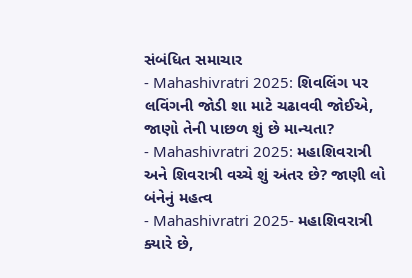સંબંધિત સમાચાર
- Mahashivratri 2025: શિવલિંગ પર લવિંગની જોડી શા માટે ચઢાવવી જોઈએ, જાણો તેની પાછળ શું છે માન્યતા?
- Mahashivratri 2025: મહાશિવરાત્રી અને શિવરાત્રી વચ્ચે શું અંતર છે? જાણી લો બંનેનું મહત્વ
- Mahashivratri 2025- મહાશિવરાત્રી ક્યારે છે,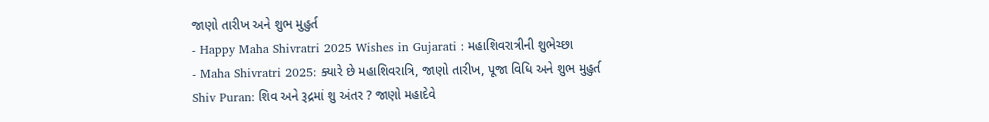જાણો તારીખ અને શુભ મુહુર્ત
- Happy Maha Shivratri 2025 Wishes in Gujarati : મહાશિવરાત્રીની શુભેચ્છા
- Maha Shivratri 2025: ક્યારે છે મહાશિવરાત્રિ, જાણો તારીખ, પૂજા વિધિ અને શુભ મુહુર્ત
Shiv Puran: શિવ અને રૂદ્રમાં શુ અંતર ? જાણો મહાદેવે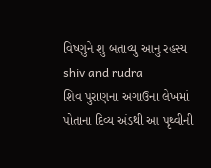વિષ્ણુને શુ બતાવ્યુ આનુ રહસ્ય
shiv and rudra
શિવ પુરાણના અગાઉના લેખમાં પોતાના દિવ્ય અંડથી આ પૃથ્વીની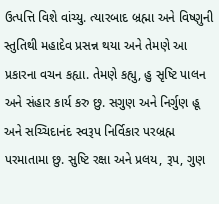ઉત્પત્તિ વિશે વાંચ્યુ. ત્યારબાદ બ્રહ્મા અને વિષ્ણુની સ્તુતિથી મહાદેવ પ્રસન્ન થયા અને તેમણે આ પ્રકારના વચન કહ્યા. તેમણે કહ્યુ, હુ સૃષ્ટિ પાલન અને સંહાર કાર્ય કરુ છુ. સગુણ અને નિર્ગુણ હૂ અને સચ્ચિદાનંદ સ્વરૂપ નિર્વિકાર પરબ્રહ્મ પરમાતામા છુ. સુષ્ટિ રક્ષા અને પ્રલય, રૂપ, ગુણ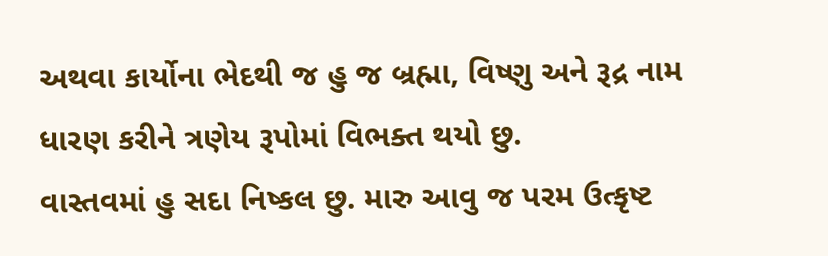અથવા કાર્યોના ભેદથી જ હુ જ બ્રહ્મા, વિષ્ણુ અને રૂદ્ર નામ ધારણ કરીને ત્રણેય રૂપોમાં વિભક્ત થયો છુ.
વાસ્તવમાં હુ સદા નિષ્કલ છુ. મારુ આવુ જ પરમ ઉત્કૃષ્ટ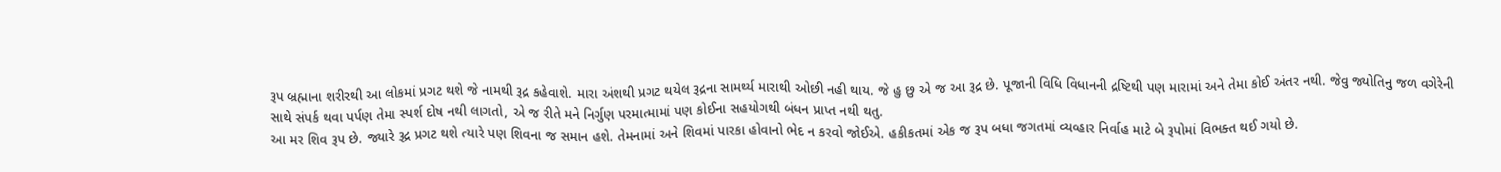રૂપ બ્રહ્માના શરીરથી આ લોકમાં પ્રગટ થશે જે નામથી રૂદ્ર કહેવાશે. મારા અંશથી પ્રગટ થયેલ રૂદ્રના સામર્થ્ય મારાથી ઓછી નહી થાય. જે હુ છુ એ જ આ રૂદ્ર છે. પૂજાની વિધિ વિધાનની દ્રષ્ટિથી પણ મારામાં અને તેમા કોઈ અંતર નથી. જેવુ જ્યોતિનુ જળ વગેરેની સાથે સંપર્ક થવા પર્પણ તેમા સ્પર્શ દોષ નથી લાગતો, એ જ રીતે મને નિર્ગુણ પરમાત્મામાં પણ કોઈના સહયોગથી બંધન પ્રાપ્ત નથી થતુ.
આ મર શિવ રૂપ છે. જ્યારે રૂદ્ર પ્રગટ થશે ત્યારે પણ શિવના જ સમાન હશે. તેમનામાં અને શિવમાં પારકા હોવાનો ભેદ ન કરવો જોઈએ. હકીકતમાં એક જ રૂપ બધા જગતમાં વ્યવ્હાર નિર્વાહ માટે બે રૂપોમાં વિભક્ત થઈ ગયો છે.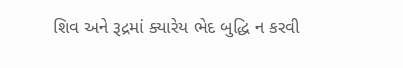શિવ અને રૂદ્રમાં ક્યારેય ભેદ બુદ્ધિ ન કરવી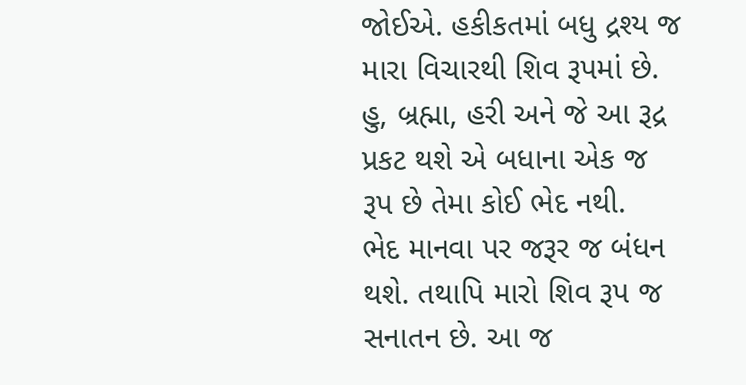જોઈએ. હકીકતમાં બધુ દ્રશ્ય જ મારા વિચારથી શિવ રૂપમાં છે. હુ, બ્રહ્મા, હરી અને જે આ રૂદ્ર પ્રકટ થશે એ બધાના એક જ રૂપ છે તેમા કોઈ ભેદ નથી.
ભેદ માનવા પર જરૂર જ બંધન થશે. તથાપિ મારો શિવ રૂપ જ સનાતન છે. આ જ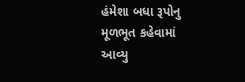હંમેશા બધા રૂપોનુ મૂળભૂત કહેવામાં આવ્યુ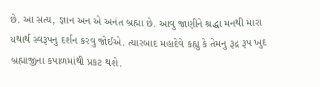છે. આ સત્ય, જ્ઞાન અન એ અનંત બ્રહ્મા છે. આવુ જાણીને શ્રદ્ધા મનથી મારા યથાર્થ સ્વરૂપનુ દર્શન કરવુ જોઈએ. ત્યારબાદ મહાદેવે કહ્યુ કે તેમનુ રૂદ્ર રૂપ ખુદ બ્રહ્માજીના કપાળમાંથી પ્રકટ થશે.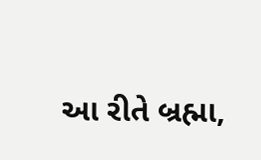આ રીતે બ્રહ્મા,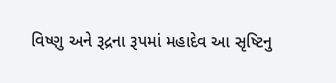વિષ્ણુ અને રૂદ્રના રૂપમાં મહાદેવ આ સૃષ્ટિનુ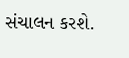સંચાલન કરશે.